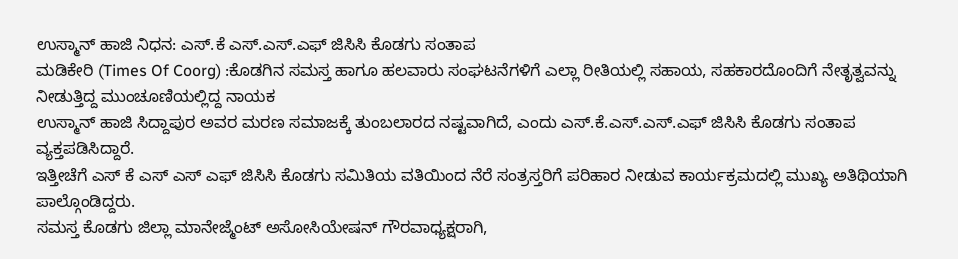ಉಸ್ಮಾನ್ ಹಾಜಿ ನಿಧನ: ಎಸ್.ಕೆ ಎಸ್.ಎಸ್.ಎಫ್ ಜಿಸಿಸಿ ಕೊಡಗು ಸಂತಾಪ
ಮಡಿಕೇರಿ (Times Of Coorg) :ಕೊಡಗಿನ ಸಮಸ್ತ ಹಾಗೂ ಹಲವಾರು ಸಂಘಟನೆಗಳಿಗೆ ಎಲ್ಲಾ ರೀತಿಯಲ್ಲಿ ಸಹಾಯ, ಸಹಕಾರದೊಂದಿಗೆ ನೇತೃತ್ವವನ್ನು ನೀಡುತ್ತಿದ್ದ ಮುಂಚೂಣಿಯಲ್ಲಿದ್ದ ನಾಯಕ
ಉಸ್ಮಾನ್ ಹಾಜಿ ಸಿದ್ದಾಪುರ ಅವರ ಮರಣ ಸಮಾಜಕ್ಕೆ ತುಂಬಲಾರದ ನಷ್ಟವಾಗಿದೆ, ಎಂದು ಎಸ್.ಕೆ.ಎಸ್.ಎಸ್.ಎಫ್ ಜಿಸಿಸಿ ಕೊಡಗು ಸಂತಾಪ ವ್ಯಕ್ತಪಡಿಸಿದ್ದಾರೆ.
ಇತ್ತೀಚೆಗೆ ಎಸ್ ಕೆ ಎಸ್ ಎಸ್ ಎಫ್ ಜಿಸಿಸಿ ಕೊಡಗು ಸಮಿತಿಯ ವತಿಯಿಂದ ನೆರೆ ಸಂತ್ರಸ್ತರಿಗೆ ಪರಿಹಾರ ನೀಡುವ ಕಾರ್ಯಕ್ರಮದಲ್ಲಿ ಮುಖ್ಯ ಅತಿಥಿಯಾಗಿ ಪಾಲ್ಗೊಂಡಿದ್ದರು.
ಸಮಸ್ತ ಕೊಡಗು ಜಿಲ್ಲಾ ಮಾನೇಜ್ಮೆಂಟ್ ಅಸೋಸಿಯೇಷನ್ ಗೌರವಾಧ್ಯಕ್ಷರಾಗಿ,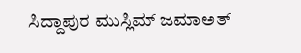ಸಿದ್ದಾಪುರ ಮುಸ್ಲಿಮ್ ಜಮಾಅತ್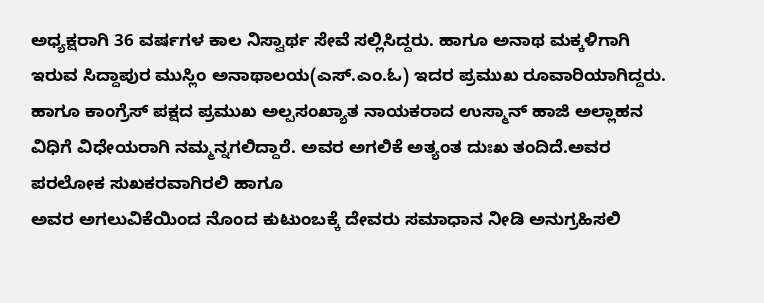ಅಧ್ಯಕ್ಷರಾಗಿ 36 ವರ್ಷಗಳ ಕಾಲ ನಿಸ್ವಾರ್ಥ ಸೇವೆ ಸಲ್ಲಿಸಿದ್ದರು. ಹಾಗೂ ಅನಾಥ ಮಕ್ಕಳಿಗಾಗಿ ಇರುವ ಸಿದ್ದಾಪುರ ಮುಸ್ಲಿಂ ಅನಾಥಾಲಯ(ಎಸ್.ಎಂ.ಓ) ಇದರ ಪ್ರಮುಖ ರೂವಾರಿಯಾಗಿದ್ದರು. ಹಾಗೂ ಕಾಂಗ್ರೆಸ್ ಪಕ್ಷದ ಪ್ರಮುಖ ಅಲ್ಪಸಂಖ್ಯಾತ ನಾಯಕರಾದ ಉಸ್ಮಾನ್ ಹಾಜಿ ಅಲ್ಲಾಹನ ವಿಧಿಗೆ ವಿಧೇಯರಾಗಿ ನಮ್ಮನ್ನಗಲಿದ್ದಾರೆ. ಅವರ ಅಗಲಿಕೆ ಅತ್ಯಂತ ದುಃಖ ತಂದಿದೆ.ಅವರ ಪರಲೋಕ ಸುಖಕರವಾಗಿರಲಿ ಹಾಗೂ
ಅವರ ಅಗಲುವಿಕೆಯಿಂದ ನೊಂದ ಕುಟುಂಬಕ್ಕೆ ದೇವರು ಸಮಾಧಾನ ನೀಡಿ ಅನುಗ್ರಹಿಸಲಿ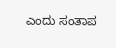ಎಂದು ಸಂತಾಪ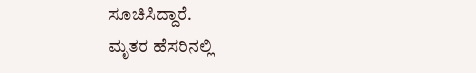ಸೂಚಿಸಿದ್ದಾರೆ.
ಮೃತರ ಹೆಸರಿನಲ್ಲಿ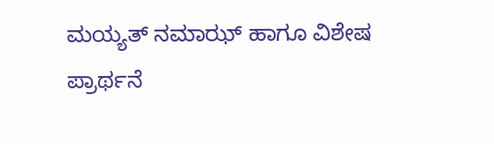ಮಯ್ಯತ್ ನಮಾಝ್ ಹಾಗೂ ವಿಶೇಷ ಪ್ರಾರ್ಥನೆ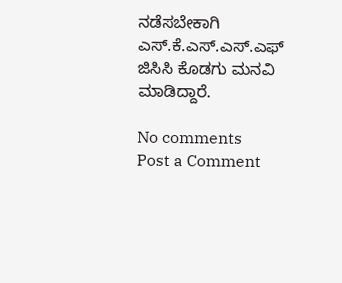ನಡೆಸಬೇಕಾಗಿ ಎಸ್.ಕೆ.ಎಸ್.ಎಸ್.ಎಫ್ ಜಿಸಿಸಿ ಕೊಡಗು ಮನವಿ ಮಾಡಿದ್ದಾರೆ.

No comments
Post a Comment